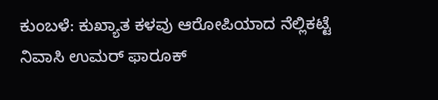ಕುಂಬಳೆ: ಕುಖ್ಯಾತ ಕಳವು ಆರೋಪಿಯಾದ ನೆಲ್ಲಿಕಟ್ಟೆ ನಿವಾಸಿ ಉಮರ್ ಫಾರೂಕ್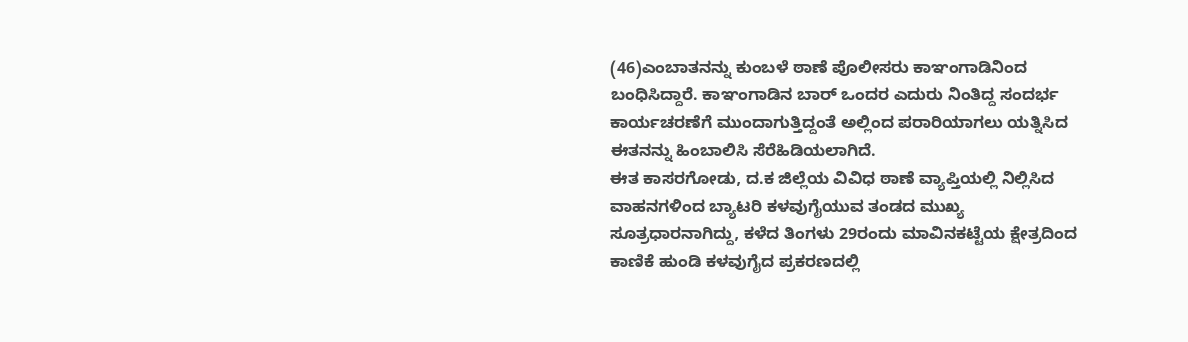(46)ಎಂಬಾತನನ್ನು ಕುಂಬಳೆ ಠಾಣೆ ಪೊಲೀಸರು ಕಾಞಂಗಾಡಿನಿಂದ ಬಂಧಿಸಿದ್ದಾರೆ. ಕಾಞಂಗಾಡಿನ ಬಾರ್ ಒಂದರ ಎದುರು ನಿಂತಿದ್ದ ಸಂದರ್ಭ ಕಾರ್ಯಚರಣೆಗೆ ಮುಂದಾಗುತ್ತಿದ್ದಂತೆ ಅಲ್ಲಿಂದ ಪರಾರಿಯಾಗಲು ಯತ್ನಿಸಿದ ಈತನನ್ನು ಹಿಂಬಾಲಿಸಿ ಸೆರೆಹಿಡಿಯಲಾಗಿದೆ.
ಈತ ಕಾಸರಗೋಡು, ದ.ಕ ಜಿಲ್ಲೆಯ ವಿವಿಧ ಠಾಣೆ ವ್ಯಾಪ್ತಿಯಲ್ಲಿ ನಿಲ್ಲಿಸಿದ ವಾಹನಗಳಿಂದ ಬ್ಯಾಟರಿ ಕಳವುಗೈಯುವ ತಂಡದ ಮುಖ್ಯ ಸೂತ್ರಧಾರನಾಗಿದ್ದು, ಕಳೆದ ತಿಂಗಳು 29ರಂದು ಮಾವಿನಕಟ್ಟೆಯ ಕ್ಷೇತ್ರದಿಂದ ಕಾಣಿಕೆ ಹುಂಡಿ ಕಳವುಗೈದ ಪ್ರಕರಣದಲ್ಲಿ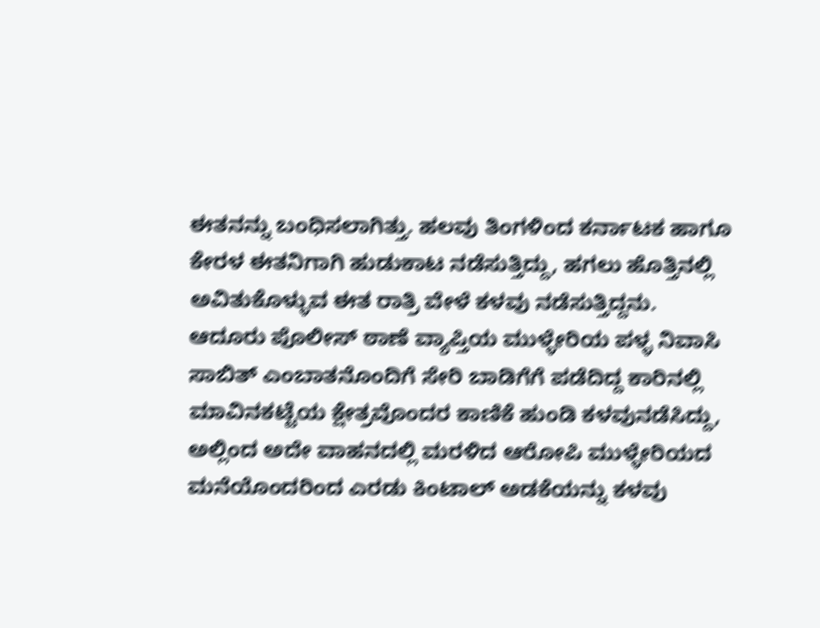ಈತನನ್ನು ಬಂಧಿಸಲಾಗಿತ್ತು. ಹಲವು ತಿಂಗಳಿಂದ ಕರ್ನಾಟಕ ಹಾಗೂ ಕೇರಳ ಈತನಿಗಾಗಿ ಹುಡುಕಾಟ ನಡೆಸುತ್ತಿದ್ದು, ಹಗಲು ಹೊತ್ತಿನಲ್ಲಿ ಅವಿತುಕೊಳ್ಳುವ ಈತ ರಾತ್ರಿ ವೇಳೆ ಕಳವು ನಡೆಸುತ್ತಿದ್ದನು.
ಆದೂರು ಪೊಲೀಸ್ ಠಾಣೆ ವ್ಯಾಪ್ತಿಯ ಮುಳ್ಳೇರಿಯ ಪಳ್ಳ ನಿವಾಸಿ ಸಾಬಿತ್ ಎಂಬಾತನೊಂದಿಗೆ ಸೇರಿ ಬಾಡಿಗೆಗೆ ಪಡೆದಿದ್ದ ಕಾರಿನಲ್ಲಿ ಮಾವಿನಕಟ್ಟೆಯ ಕ್ಷೇತ್ರವೊಂದರ ಕಾಣಿಕೆ ಹುಂಡಿ ಕಳವುನಡೆಸಿದ್ದು, ಅಲ್ಲಿಂದ ಅದೇ ವಾಹನದಲ್ಲಿ ಮರಳಿದ ಆರೋಪಿ ಮುಳ್ಳೇರಿಯದ ಮನೆಯೊಂದರಿಂದ ಎರಡು ಕಿಂಟಾಲ್ ಅಡಕೆಯನ್ನು ಕಳವು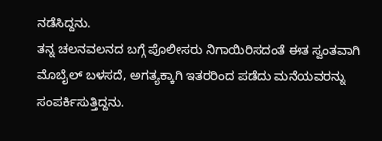ನಡೆಸಿದ್ದನು.
ತನ್ನ ಚಲನವಲನದ ಬಗ್ಗೆ ಪೊಲೀಸರು ನಿಗಾಯಿರಿಸದಂತೆ ಈತ ಸ್ವಂತವಾಗಿ ಮೊಬೈಲ್ ಬಳಸದೆ, ಅಗತ್ಯಕ್ಕಾಗಿ ಇತರರಿಂದ ಪಡೆದು ಮನೆಯವರನ್ನು ಸಂಪರ್ಕಿಸುತ್ತಿದ್ದನು.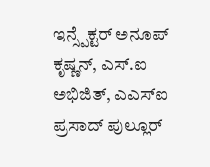ಇನ್ಸ್ಪೆಕ್ಟರ್ ಅನೂಪ್ ಕೃಷ್ಣನ್, ಎಸ್.ಐ ಅಭಿಜಿತ್, ಎಎಸ್ಐ ಪ್ರಸಾದ್ ಪುಲ್ಲೂರ್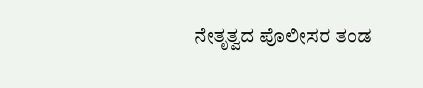ನೇತೃತ್ವದ ಪೊಲೀಸರ ತಂಡ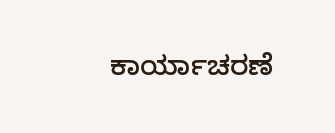ಕಾರ್ಯಾಚರಣೆ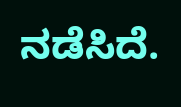ನಡೆಸಿದೆ.